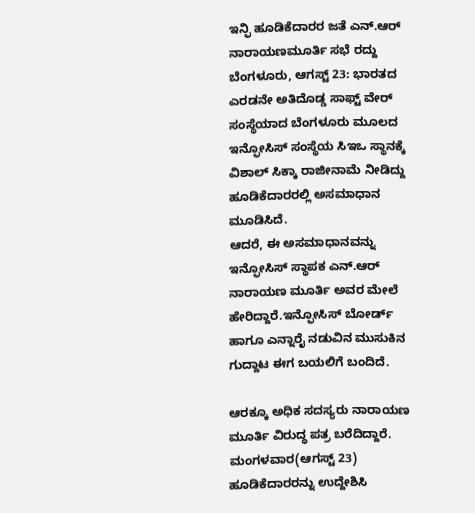ಇನ್ಫಿ ಹೂಡಿಕೆದಾರರ ಜತೆ ಎನ್.ಆರ್ ನಾರಾಯಣಮೂರ್ತಿ ಸಭೆ ರದ್ದು
ಬೆಂಗಳೂರು, ಆಗಸ್ಟ್ 23: ಭಾರತದ ಎರಡನೇ ಅತಿದೊಡ್ಡ ಸಾಫ್ಟ್ ವೇರ್ ಸಂಸ್ಥೆಯಾದ ಬೆಂಗಳೂರು ಮೂಲದ ಇನ್ಫೋಸಿಸ್ ಸಂಸ್ಥೆಯ ಸಿಇಒ ಸ್ಥಾನಕ್ಕೆ ವಿಶಾಲ್ ಸಿಕ್ಕಾ ರಾಜೀನಾಮೆ ನೀಡಿದ್ದು ಹೂಡಿಕೆದಾರರಲ್ಲಿ ಅಸಮಾಧಾನ ಮೂಡಿಸಿದೆ.
ಆದರೆ, ಈ ಅಸಮಾಧಾನವನ್ನು ಇನ್ಫೋಸಿಸ್ ಸ್ಥಾಪಕ ಎನ್.ಆರ್ ನಾರಾಯಣ ಮೂರ್ತಿ ಅವರ ಮೇಲೆ ಹೇರಿದ್ದಾರೆ.ಇನ್ಫೋಸಿಸ್ ಬೋರ್ಡ್ ಹಾಗೂ ಎನ್ನಾರೈ ನಡುವಿನ ಮುಸುಕಿನ ಗುದ್ದಾಟ ಈಗ ಬಯಲಿಗೆ ಬಂದಿದೆ.

ಆರಕ್ಕೂ ಅಧಿಕ ಸದಸ್ಯರು ನಾರಾಯಣ ಮೂರ್ತಿ ವಿರುದ್ಧ ಪತ್ರ ಬರೆದಿದ್ದಾರೆ. ಮಂಗಳವಾರ(ಆಗಸ್ಟ್ 23) ಹೂಡಿಕೆದಾರರನ್ನು ಉದ್ದೇಶಿಸಿ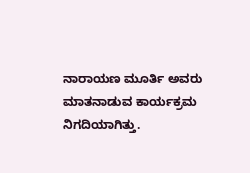ನಾರಾಯಣ ಮೂರ್ತಿ ಅವರು ಮಾತನಾಡುವ ಕಾರ್ಯಕ್ರಮ ನಿಗದಿಯಾಗಿತ್ತು.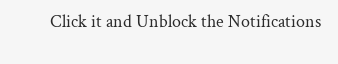Click it and Unblock the Notifications